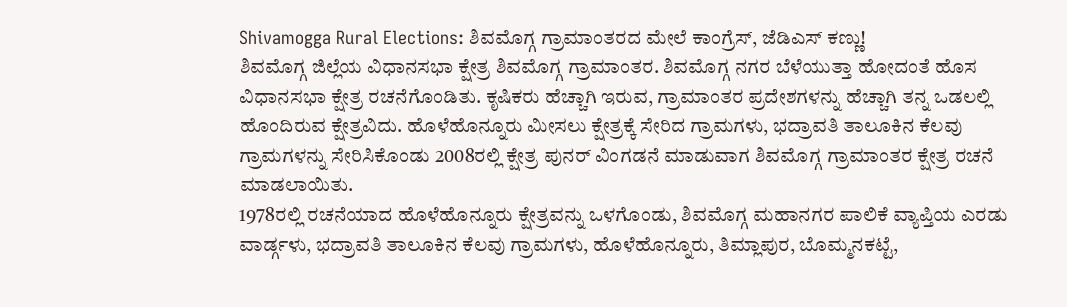Shivamogga Rural Elections: ಶಿವಮೊಗ್ಗ ಗ್ರಾಮಾಂತರದ ಮೇಲೆ ಕಾಂಗ್ರೆಸ್, ಜೆಡಿಎಸ್ ಕಣ್ಣು!
ಶಿವಮೊಗ್ಗ ಜಿಲ್ಲೆಯ ವಿಧಾನಸಭಾ ಕ್ಷೇತ್ರ ಶಿವಮೊಗ್ಗ ಗ್ರಾಮಾಂತರ. ಶಿವಮೊಗ್ಗ ನಗರ ಬೆಳೆಯುತ್ತಾ ಹೋದಂತೆ ಹೊಸ ವಿಧಾನಸಭಾ ಕ್ಷೇತ್ರ ರಚನೆಗೊಂಡಿತು. ಕೃಷಿಕರು ಹೆಚ್ಚಾಗಿ ಇರುವ, ಗ್ರಾಮಾಂತರ ಪ್ರದೇಶಗಳನ್ನು ಹೆಚ್ಚಾಗಿ ತನ್ನ ಒಡಲಲ್ಲಿ ಹೊಂದಿರುವ ಕ್ಷೇತ್ರವಿದು. ಹೊಳೆಹೊನ್ನೂರು ಮೀಸಲು ಕ್ಷೇತ್ರಕ್ಕೆ ಸೇರಿದ ಗ್ರಾಮಗಳು, ಭದ್ರಾವತಿ ತಾಲೂಕಿನ ಕೆಲವು ಗ್ರಾಮಗಳನ್ನು ಸೇರಿಸಿಕೊಂಡು 2008ರಲ್ಲಿ ಕ್ಷೇತ್ರ ಪುನರ್ ವಿಂಗಡನೆ ಮಾಡುವಾಗ ಶಿವಮೊಗ್ಗ ಗ್ರಾಮಾಂತರ ಕ್ಷೇತ್ರ ರಚನೆ ಮಾಡಲಾಯಿತು.
1978ರಲ್ಲಿ ರಚನೆಯಾದ ಹೊಳೆಹೊನ್ನೂರು ಕ್ಷೇತ್ರವನ್ನು ಒಳಗೊಂಡು, ಶಿವಮೊಗ್ಗ ಮಹಾನಗರ ಪಾಲಿಕೆ ವ್ಯಾಪ್ತಿಯ ಎರಡು ವಾರ್ಡ್ಗಳು, ಭದ್ರಾವತಿ ತಾಲೂಕಿನ ಕೆಲವು ಗ್ರಾಮಗಳು, ಹೊಳೆಹೊನ್ನೂರು, ತಿಮ್ಲಾಪುರ, ಬೊಮ್ಮನಕಟ್ಟೆ,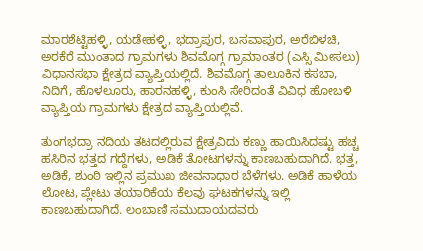ಮಾರಶೆಟ್ಟಿಹಳ್ಳಿ, ಯಡೇಹಳ್ಳಿ, ಭದ್ರಾಪುರ, ಬಸವಾಪುರ, ಅರೆಬಿಳಚಿ, ಅರಕೆರೆ ಮುಂತಾದ ಗ್ರಾಮಗಳು ಶಿವಮೊಗ್ಗ ಗ್ರಾಮಾಂತರ (ಎಸ್ಸಿ ಮೀಸಲು) ವಿಧಾನಸಭಾ ಕ್ಷೇತ್ರದ ವ್ಯಾಪ್ತಿಯಲ್ಲಿದೆ. ಶಿವಮೊಗ್ಗ ತಾಲೂಕಿನ ಕಸಬಾ, ನಿದಿಗೆ, ಹೊಳಲೂರು, ಹಾರನಹಳ್ಳಿ, ಕುಂಸಿ ಸೇರಿದಂತೆ ವಿವಿಧ ಹೋಬಳಿ ವ್ಯಾಪ್ತಿಯ ಗ್ರಾಮಗಳು ಕ್ಷೇತ್ರದ ವ್ಯಾಪ್ತಿಯಲ್ಲಿವೆ.

ತುಂಗಭದ್ರಾ ನದಿಯ ತಟದಲ್ಲಿರುವ ಕ್ಷೇತ್ರವಿದು ಕಣ್ಣು ಹಾಯಿಸಿದಷ್ಟು ಹಚ್ಚ ಹಸಿರಿನ ಭತ್ತದ ಗದ್ದೆಗಳು, ಅಡಿಕೆ ತೋಟಗಳನ್ನು ಕಾಣಬಹುದಾಗಿದೆ. ಭತ್ತ, ಅಡಿಕೆ, ಶುಂಠಿ ಇಲ್ಲಿನ ಪ್ರಮುಖ ಜೀವನಾಧಾರ ಬೆಳೆಗಳು. ಅಡಿಕೆ ಹಾಳೆಯ ಲೋಟ, ಪ್ಲೇಟು ತಯಾರಿಕೆಯ ಕೆಲವು ಘಟಕಗಳನ್ನು ಇಲ್ಲಿ ಕಾಣಬಹುದಾಗಿದೆ. ಲಂಬಾಣಿ ಸಮುದಾಯದವರು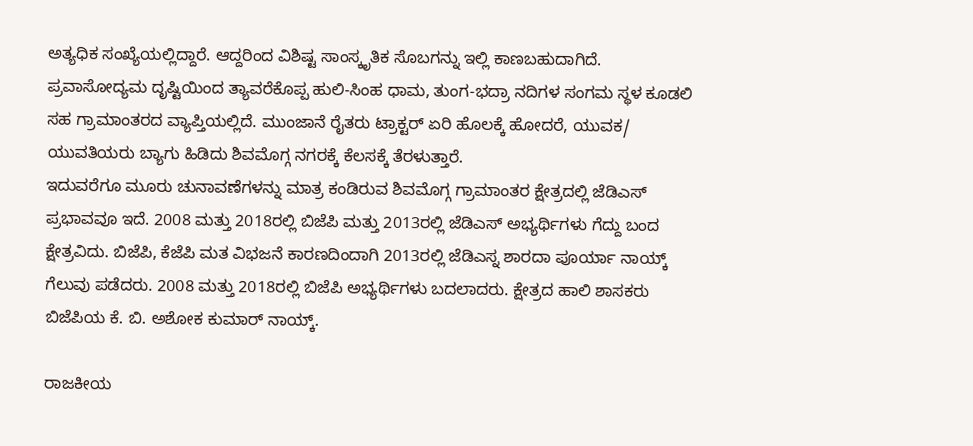ಅತ್ಯಧಿಕ ಸಂಖ್ಯೆಯಲ್ಲಿದ್ದಾರೆ. ಆದ್ದರಿಂದ ವಿಶಿಷ್ಟ ಸಾಂಸ್ಕೃತಿಕ ಸೊಬಗನ್ನು ಇಲ್ಲಿ ಕಾಣಬಹುದಾಗಿದೆ. ಪ್ರವಾಸೋದ್ಯಮ ದೃಷ್ಟಿಯಿಂದ ತ್ಯಾವರೆಕೊಪ್ಪ ಹುಲಿ-ಸಿಂಹ ಧಾಮ, ತುಂಗ-ಭದ್ರಾ ನದಿಗಳ ಸಂಗಮ ಸ್ಥಳ ಕೂಡಲಿ ಸಹ ಗ್ರಾಮಾಂತರದ ವ್ಯಾಪ್ತಿಯಲ್ಲಿದೆ. ಮುಂಜಾನೆ ರೈತರು ಟ್ರಾಕ್ಟರ್ ಏರಿ ಹೊಲಕ್ಕೆ ಹೋದರೆ, ಯುವಕ/ ಯುವತಿಯರು ಬ್ಯಾಗು ಹಿಡಿದು ಶಿವಮೊಗ್ಗ ನಗರಕ್ಕೆ ಕೆಲಸಕ್ಕೆ ತೆರಳುತ್ತಾರೆ.
ಇದುವರೆಗೂ ಮೂರು ಚುನಾವಣೆಗಳನ್ನು ಮಾತ್ರ ಕಂಡಿರುವ ಶಿವಮೊಗ್ಗ ಗ್ರಾಮಾಂತರ ಕ್ಷೇತ್ರದಲ್ಲಿ ಜೆಡಿಎಸ್ ಪ್ರಭಾವವೂ ಇದೆ. 2008 ಮತ್ತು 2018ರಲ್ಲಿ ಬಿಜೆಪಿ ಮತ್ತು 2013ರಲ್ಲಿ ಜೆಡಿಎಸ್ ಅಭ್ಯರ್ಥಿಗಳು ಗೆದ್ದು ಬಂದ ಕ್ಷೇತ್ರವಿದು. ಬಿಜೆಪಿ, ಕೆಜೆಪಿ ಮತ ವಿಭಜನೆ ಕಾರಣದಿಂದಾಗಿ 2013ರಲ್ಲಿ ಜೆಡಿಎಸ್ನ ಶಾರದಾ ಪೂರ್ಯಾ ನಾಯ್ಕ್ ಗೆಲುವು ಪಡೆದರು. 2008 ಮತ್ತು 2018ರಲ್ಲಿ ಬಿಜೆಪಿ ಅಭ್ಯರ್ಥಿಗಳು ಬದಲಾದರು. ಕ್ಷೇತ್ರದ ಹಾಲಿ ಶಾಸಕರು ಬಿಜೆಪಿಯ ಕೆ. ಬಿ. ಅಶೋಕ ಕುಮಾರ್ ನಾಯ್ಕ್.

ರಾಜಕೀಯ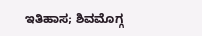ಇತಿಹಾಸ; ಶಿವಮೊಗ್ಗ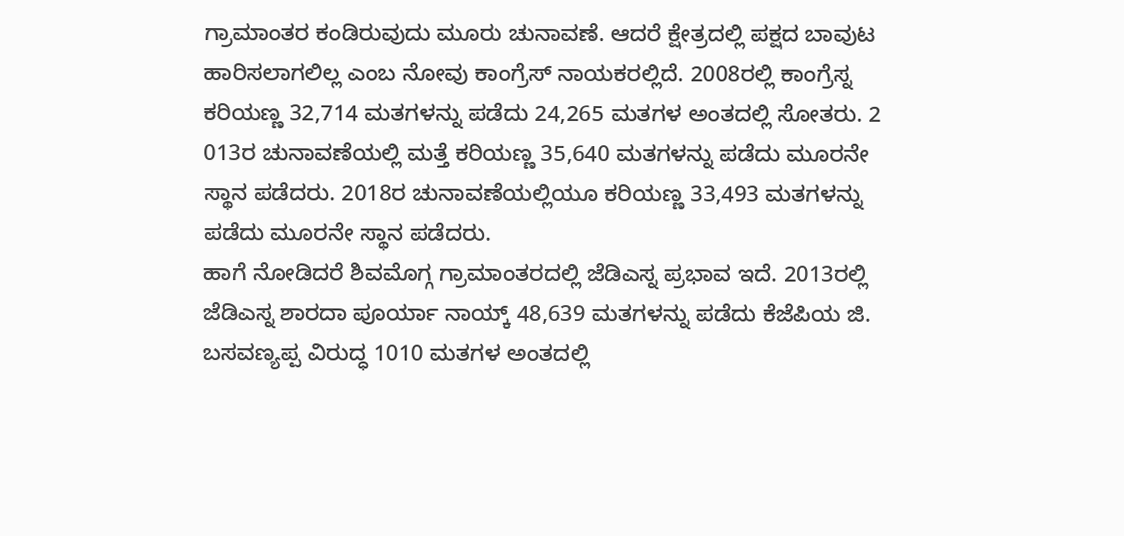ಗ್ರಾಮಾಂತರ ಕಂಡಿರುವುದು ಮೂರು ಚುನಾವಣೆ. ಆದರೆ ಕ್ಷೇತ್ರದಲ್ಲಿ ಪಕ್ಷದ ಬಾವುಟ ಹಾರಿಸಲಾಗಲಿಲ್ಲ ಎಂಬ ನೋವು ಕಾಂಗ್ರೆಸ್ ನಾಯಕರಲ್ಲಿದೆ. 2008ರಲ್ಲಿ ಕಾಂಗ್ರೆಸ್ನ ಕರಿಯಣ್ಣ 32,714 ಮತಗಳನ್ನು ಪಡೆದು 24,265 ಮತಗಳ ಅಂತದಲ್ಲಿ ಸೋತರು. 2 013ರ ಚುನಾವಣೆಯಲ್ಲಿ ಮತ್ತೆ ಕರಿಯಣ್ಣ 35,640 ಮತಗಳನ್ನು ಪಡೆದು ಮೂರನೇ ಸ್ಥಾನ ಪಡೆದರು. 2018ರ ಚುನಾವಣೆಯಲ್ಲಿಯೂ ಕರಿಯಣ್ಣ 33,493 ಮತಗಳನ್ನು ಪಡೆದು ಮೂರನೇ ಸ್ಥಾನ ಪಡೆದರು.
ಹಾಗೆ ನೋಡಿದರೆ ಶಿವಮೊಗ್ಗ ಗ್ರಾಮಾಂತರದಲ್ಲಿ ಜೆಡಿಎಸ್ನ ಪ್ರಭಾವ ಇದೆ. 2013ರಲ್ಲಿ ಜೆಡಿಎಸ್ನ ಶಾರದಾ ಪೂರ್ಯಾ ನಾಯ್ಕ್ 48,639 ಮತಗಳನ್ನು ಪಡೆದು ಕೆಜೆಪಿಯ ಜಿ. ಬಸವಣ್ಯಪ್ಪ ವಿರುದ್ಧ 1010 ಮತಗಳ ಅಂತದಲ್ಲಿ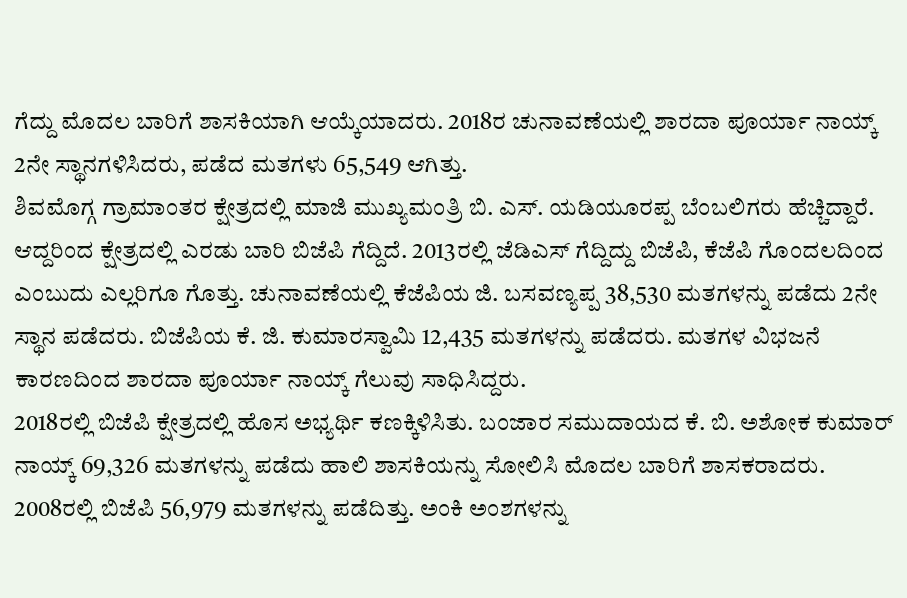ಗೆದ್ದು ಮೊದಲ ಬಾರಿಗೆ ಶಾಸಕಿಯಾಗಿ ಆಯ್ಕೆಯಾದರು. 2018ರ ಚುನಾವಣೆಯಲ್ಲಿ ಶಾರದಾ ಪೂರ್ಯಾ ನಾಯ್ಕ್ 2ನೇ ಸ್ಥಾನಗಳಿಸಿದರು, ಪಡೆದ ಮತಗಳು 65,549 ಆಗಿತ್ತು.
ಶಿವಮೊಗ್ಗ ಗ್ರಾಮಾಂತರ ಕ್ಷೇತ್ರದಲ್ಲಿ ಮಾಜಿ ಮುಖ್ಯಮಂತ್ರಿ ಬಿ. ಎಸ್. ಯಡಿಯೂರಪ್ಪ ಬೆಂಬಲಿಗರು ಹೆಚ್ಚಿದ್ದಾರೆ. ಆದ್ದರಿಂದ ಕ್ಷೇತ್ರದಲ್ಲಿ ಎರಡು ಬಾರಿ ಬಿಜೆಪಿ ಗೆದ್ದಿದೆ. 2013ರಲ್ಲಿ ಜೆಡಿಎಸ್ ಗೆದ್ದಿದ್ದು ಬಿಜೆಪಿ, ಕೆಜೆಪಿ ಗೊಂದಲದಿಂದ ಎಂಬುದು ಎಲ್ಲರಿಗೂ ಗೊತ್ತು. ಚುನಾವಣೆಯಲ್ಲಿ ಕೆಜೆಪಿಯ ಜಿ. ಬಸವಣ್ಯಪ್ಪ 38,530 ಮತಗಳನ್ನು ಪಡೆದು 2ನೇ ಸ್ಥಾನ ಪಡೆದರು. ಬಿಜೆಪಿಯ ಕೆ. ಜಿ. ಕುಮಾರಸ್ವಾಮಿ 12,435 ಮತಗಳನ್ನು ಪಡೆದರು. ಮತಗಳ ವಿಭಜನೆ ಕಾರಣದಿಂದ ಶಾರದಾ ಪೂರ್ಯಾ ನಾಯ್ಕ್ ಗೆಲುವು ಸಾಧಿಸಿದ್ದರು.
2018ರಲ್ಲಿ ಬಿಜೆಪಿ ಕ್ಷೇತ್ರದಲ್ಲಿ ಹೊಸ ಅಭ್ಯರ್ಥಿ ಕಣಕ್ಕಿಳಿಸಿತು. ಬಂಜಾರ ಸಮುದಾಯದ ಕೆ. ಬಿ. ಅಶೋಕ ಕುಮಾರ್ ನಾಯ್ಕ್ 69,326 ಮತಗಳನ್ನು ಪಡೆದು ಹಾಲಿ ಶಾಸಕಿಯನ್ನು ಸೋಲಿಸಿ ಮೊದಲ ಬಾರಿಗೆ ಶಾಸಕರಾದರು. 2008ರಲ್ಲಿ ಬಿಜೆಪಿ 56,979 ಮತಗಳನ್ನು ಪಡೆದಿತ್ತು. ಅಂಕಿ ಅಂಶಗಳನ್ನು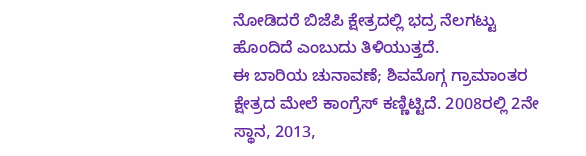ನೋಡಿದರೆ ಬಿಜೆಪಿ ಕ್ಷೇತ್ರದಲ್ಲಿ ಭದ್ರ ನೆಲಗಟ್ಟು ಹೊಂದಿದೆ ಎಂಬುದು ತಿಳಿಯುತ್ತದೆ.
ಈ ಬಾರಿಯ ಚುನಾವಣೆ; ಶಿವಮೊಗ್ಗ ಗ್ರಾಮಾಂತರ ಕ್ಷೇತ್ರದ ಮೇಲೆ ಕಾಂಗ್ರೆಸ್ ಕಣ್ಣಿಟ್ಟಿದೆ. 2008ರಲ್ಲಿ 2ನೇ ಸ್ಥಾನ, 2013,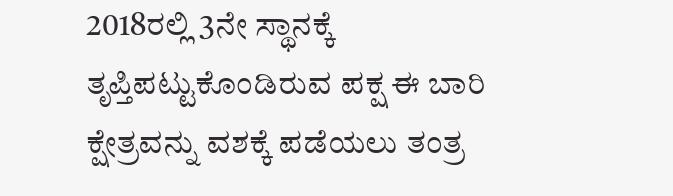2018ರಲ್ಲಿ 3ನೇ ಸ್ಥಾನಕ್ಕೆ ತೃಪ್ತಿಪಟ್ಟುಕೊಂಡಿರುವ ಪಕ್ಷ ಈ ಬಾರಿ ಕ್ಷೇತ್ರವನ್ನು ವಶಕ್ಕೆ ಪಡೆಯಲು ತಂತ್ರ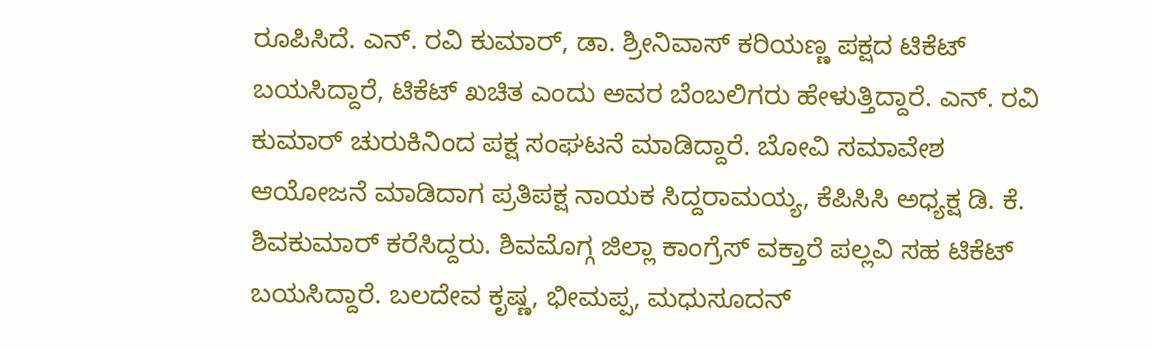ರೂಪಿಸಿದೆ. ಎನ್. ರವಿ ಕುಮಾರ್, ಡಾ. ಶ್ರೀನಿವಾಸ್ ಕರಿಯಣ್ಣ ಪಕ್ಷದ ಟಿಕೆಟ್ ಬಯಸಿದ್ದಾರೆ, ಟಿಕೆಟ್ ಖಚಿತ ಎಂದು ಅವರ ಬೆಂಬಲಿಗರು ಹೇಳುತ್ತಿದ್ದಾರೆ. ಎನ್. ರವಿ ಕುಮಾರ್ ಚುರುಕಿನಿಂದ ಪಕ್ಷ ಸಂಘಟನೆ ಮಾಡಿದ್ದಾರೆ. ಬೋವಿ ಸಮಾವೇಶ ಆಯೋಜನೆ ಮಾಡಿದಾಗ ಪ್ರತಿಪಕ್ಷ ನಾಯಕ ಸಿದ್ದರಾಮಯ್ಯ, ಕೆಪಿಸಿಸಿ ಅಧ್ಯಕ್ಷ ಡಿ. ಕೆ. ಶಿವಕುಮಾರ್ ಕರೆಸಿದ್ದರು. ಶಿವಮೊಗ್ಗ ಜಿಲ್ಲಾ ಕಾಂಗ್ರೆಸ್ ವಕ್ತಾರೆ ಪಲ್ಲವಿ ಸಹ ಟಿಕೆಟ್ ಬಯಸಿದ್ದಾರೆ. ಬಲದೇವ ಕೃಷ್ಣ, ಭೀಮಪ್ಪ, ಮಧುಸೂದನ್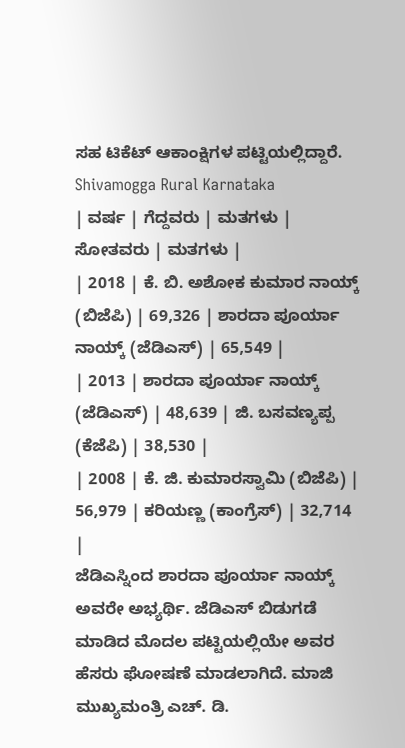ಸಹ ಟಿಕೆಟ್ ಆಕಾಂಕ್ಷಿಗಳ ಪಟ್ಟಿಯಲ್ಲಿದ್ದಾರೆ.
Shivamogga Rural Karnataka
| ವರ್ಷ | ಗೆದ್ದವರು | ಮತಗಳು | ಸೋತವರು | ಮತಗಳು |
| 2018 | ಕೆ. ಬಿ. ಅಶೋಕ ಕುಮಾರ ನಾಯ್ಕ್ (ಬಿಜೆಪಿ) | 69,326 | ಶಾರದಾ ಪೂರ್ಯಾ ನಾಯ್ಕ್ (ಜೆಡಿಎಸ್) | 65,549 |
| 2013 | ಶಾರದಾ ಪೂರ್ಯಾ ನಾಯ್ಕ್ (ಜೆಡಿಎಸ್) | 48,639 | ಜಿ. ಬಸವಣ್ಯಪ್ಪ (ಕೆಜೆಪಿ) | 38,530 |
| 2008 | ಕೆ. ಜಿ. ಕುಮಾರಸ್ವಾಮಿ (ಬಿಜೆಪಿ) | 56,979 | ಕರಿಯಣ್ಣ (ಕಾಂಗ್ರೆಸ್) | 32,714 |
ಜೆಡಿಎಸ್ನಿಂದ ಶಾರದಾ ಪೂರ್ಯಾ ನಾಯ್ಕ್ ಅವರೇ ಅಭ್ಯರ್ಥಿ. ಜೆಡಿಎಸ್ ಬಿಡುಗಡೆ ಮಾಡಿದ ಮೊದಲ ಪಟ್ಟಿಯಲ್ಲಿಯೇ ಅವರ ಹೆಸರು ಘೋಷಣೆ ಮಾಡಲಾಗಿದೆ. ಮಾಜಿ ಮುಖ್ಯಮಂತ್ರಿ ಎಚ್. ಡಿ.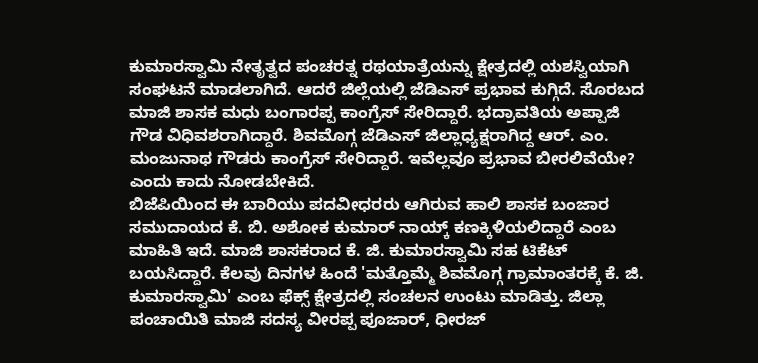ಕುಮಾರಸ್ವಾಮಿ ನೇತೃತ್ವದ ಪಂಚರತ್ನ ರಥಯಾತ್ರೆಯನ್ನು ಕ್ಷೇತ್ರದಲ್ಲಿ ಯಶಸ್ವಿಯಾಗಿ ಸಂಘಟನೆ ಮಾಡಲಾಗಿದೆ. ಆದರೆ ಜಿಲ್ಲೆಯಲ್ಲಿ ಜೆಡಿಎಸ್ ಪ್ರಭಾವ ಕುಗ್ಗಿದೆ. ಸೊರಬದ ಮಾಜಿ ಶಾಸಕ ಮಧು ಬಂಗಾರಪ್ಪ ಕಾಂಗ್ರೆಸ್ ಸೇರಿದ್ದಾರೆ. ಭದ್ರಾವತಿಯ ಅಪ್ಪಾಜಿ ಗೌಡ ವಿಧಿವಶರಾಗಿದ್ದಾರೆ. ಶಿವಮೊಗ್ಗ ಜೆಡಿಎಸ್ ಜಿಲ್ಲಾಧ್ಯಕ್ಷರಾಗಿದ್ದ ಆರ್. ಎಂ. ಮಂಜುನಾಥ ಗೌಡರು ಕಾಂಗ್ರೆಸ್ ಸೇರಿದ್ದಾರೆ. ಇವೆಲ್ಲವೂ ಪ್ರಭಾವ ಬೀರಲಿವೆಯೇ? ಎಂದು ಕಾದು ನೋಡಬೇಕಿದೆ.
ಬಿಜೆಪಿಯಿಂದ ಈ ಬಾರಿಯು ಪದವೀಧರರು ಆಗಿರುವ ಹಾಲಿ ಶಾಸಕ ಬಂಜಾರ ಸಮುದಾಯದ ಕೆ. ಬಿ. ಅಶೋಕ ಕುಮಾರ್ ನಾಯ್ಕ್ ಕಣಕ್ಕಿಳಿಯಲಿದ್ದಾರೆ ಎಂಬ ಮಾಹಿತಿ ಇದೆ. ಮಾಜಿ ಶಾಸಕರಾದ ಕೆ. ಜಿ. ಕುಮಾರಸ್ವಾಮಿ ಸಹ ಟಿಕೆಟ್ ಬಯಸಿದ್ದಾರೆ. ಕೆಲವು ದಿನಗಳ ಹಿಂದೆ 'ಮತ್ತೊಮ್ಮೆ ಶಿವಮೊಗ್ಗ ಗ್ರಾಮಾಂತರಕ್ಕೆ ಕೆ. ಜಿ. ಕುಮಾರಸ್ವಾಮಿ' ಎಂಬ ಫೆಕ್ಸ್ ಕ್ಷೇತ್ರದಲ್ಲಿ ಸಂಚಲನ ಉಂಟು ಮಾಡಿತ್ತು. ಜಿಲ್ಲಾ ಪಂಚಾಯಿತಿ ಮಾಜಿ ಸದಸ್ಯ ವೀರಪ್ಪ ಪೂಜಾರ್, ಧೀರಜ್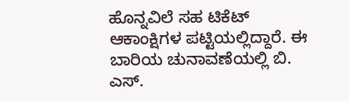ಹೊನ್ನವಿಲೆ ಸಹ ಟಿಕೆಟ್ ಆಕಾಂಕ್ಷಿಗಳ ಪಟ್ಟಿಯಲ್ಲಿದ್ದಾರೆ. ಈ ಬಾರಿಯ ಚುನಾವಣೆಯಲ್ಲಿ ಬಿ. ಎಸ್.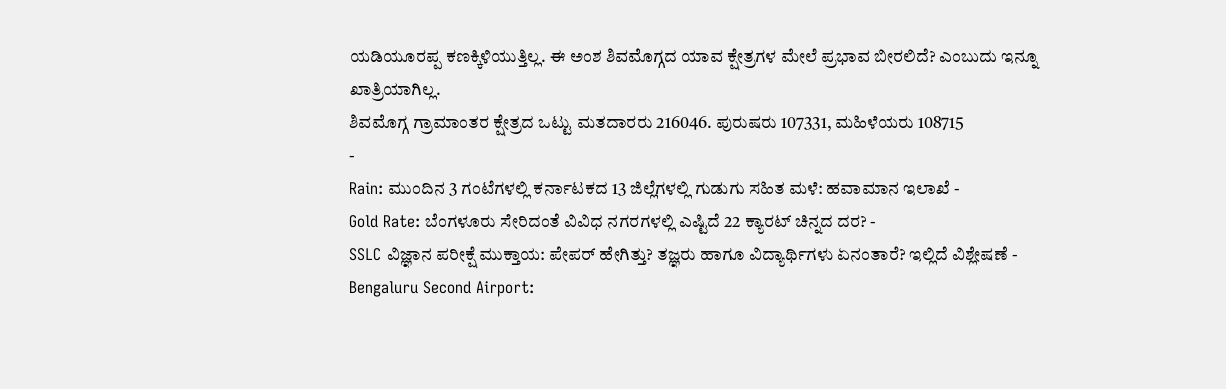ಯಡಿಯೂರಪ್ಪ ಕಣಕ್ಕಿಳಿಯುತ್ತಿಲ್ಲ. ಈ ಅಂಶ ಶಿವಮೊಗ್ಗದ ಯಾವ ಕ್ಷೇತ್ರಗಳ ಮೇಲೆ ಪ್ರಭಾವ ಬೀರಲಿದೆ? ಎಂಬುದು ಇನ್ನೂ ಖಾತ್ರಿಯಾಗಿಲ್ಲ.
ಶಿವಮೊಗ್ಗ ಗ್ರಾಮಾಂತರ ಕ್ಷೇತ್ರದ ಒಟ್ಟು ಮತದಾರರು 216046. ಪುರುಷರು 107331, ಮಹಿಳೆಯರು 108715
-
Rain: ಮುಂದಿನ 3 ಗಂಟೆಗಳಲ್ಲಿ ಕರ್ನಾಟಕದ 13 ಜಿಲ್ಲೆಗಳಲ್ಲಿ ಗುಡುಗು ಸಹಿತ ಮಳೆ: ಹವಾಮಾನ ಇಲಾಖೆ -
Gold Rate: ಬೆಂಗಳೂರು ಸೇರಿದಂತೆ ವಿವಿಧ ನಗರಗಳಲ್ಲಿ ಎಷ್ಟಿದೆ 22 ಕ್ಯಾರಟ್ ಚಿನ್ನದ ದರ? -
SSLC ವಿಜ್ಞಾನ ಪರೀಕ್ಷೆ ಮುಕ್ತಾಯ: ಪೇಪರ್ ಹೇಗಿತ್ತು? ತಜ್ಞರು ಹಾಗೂ ವಿದ್ಯಾರ್ಥಿಗಳು ಏನಂತಾರೆ? ಇಲ್ಲಿದೆ ವಿಶ್ಲೇಷಣೆ -
Bengaluru Second Airport: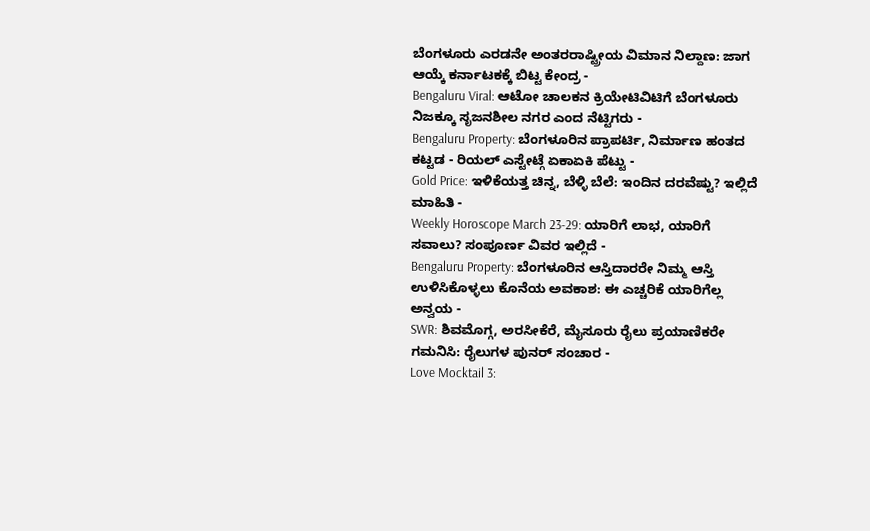ಬೆಂಗಳೂರು ಎರಡನೇ ಅಂತರರಾಷ್ಟ್ರೀಯ ವಿಮಾನ ನಿಲ್ದಾಣ: ಜಾಗ ಆಯ್ಕೆ ಕರ್ನಾಟಕಕ್ಕೆ ಬಿಟ್ಟ ಕೇಂದ್ರ -
Bengaluru Viral: ಆಟೋ ಚಾಲಕನ ಕ್ರಿಯೇಟಿವಿಟಿಗೆ ಬೆಂಗಳೂರು ನಿಜಕ್ಕೂ ಸೃಜನಶೀಲ ನಗರ ಎಂದ ನೆಟ್ಟಿಗರು -
Bengaluru Property: ಬೆಂಗಳೂರಿನ ಪ್ರಾಪರ್ಟಿ, ನಿರ್ಮಾಣ ಹಂತದ ಕಟ್ಟಡ - ರಿಯಲ್ ಎಸ್ಟೇಟ್ಗೆ ಏಕಾಏಕಿ ಪೆಟ್ಟು -
Gold Price: ಇಳಿಕೆಯತ್ತ ಚಿನ್ನ, ಬೆಳ್ಳಿ ಬೆಲೆ: ಇಂದಿನ ದರವೆಷ್ಟು? ಇಲ್ಲಿದೆ ಮಾಹಿತಿ -
Weekly Horoscope March 23-29: ಯಾರಿಗೆ ಲಾಭ, ಯಾರಿಗೆ ಸವಾಲು? ಸಂಪೂರ್ಣ ವಿವರ ಇಲ್ಲಿದೆ -
Bengaluru Property: ಬೆಂಗಳೂರಿನ ಆಸ್ತಿದಾರರೇ ನಿಮ್ಮ ಆಸ್ತಿ ಉಳಿಸಿಕೊಳ್ಳಲು ಕೊನೆಯ ಅವಕಾಶ: ಈ ಎಚ್ಚರಿಕೆ ಯಾರಿಗೆಲ್ಲ ಅನ್ವಯ -
SWR: ಶಿವಮೊಗ್ಗ, ಅರಸೀಕೆರೆ, ಮೈಸೂರು ರೈಲು ಪ್ರಯಾಣಿಕರೇ ಗಮನಿಸಿ: ರೈಲುಗಳ ಪುನರ್ ಸಂಚಾರ -
Love Mocktail 3: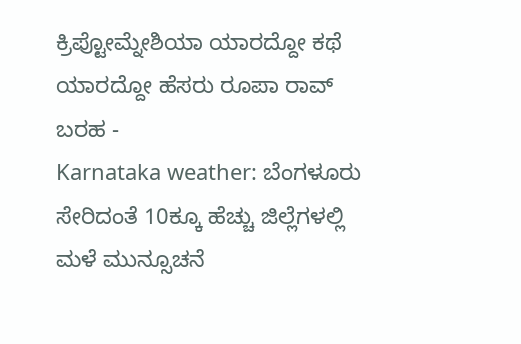ಕ್ರಿಪ್ಟೋಮ್ನೇಶಿಯಾ ಯಾರದ್ದೋ ಕಥೆ ಯಾರದ್ದೋ ಹೆಸರು ರೂಪಾ ರಾವ್ ಬರಹ -
Karnataka weather: ಬೆಂಗಳೂರು ಸೇರಿದಂತೆ 10ಕ್ಕೂ ಹೆಚ್ಚು ಜಿಲ್ಲೆಗಳಲ್ಲಿ ಮಳೆ ಮುನ್ಸೂಚನೆ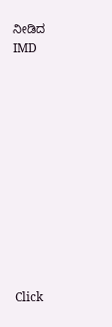ನೀಡಿದ IMD












Click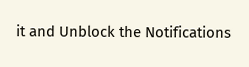it and Unblock the Notifications